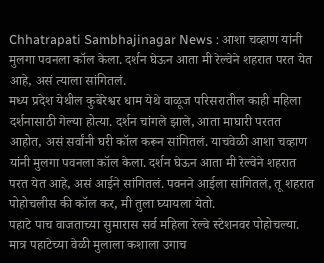Chhatrapati Sambhajinagar News : आशा चव्हाण यांनी मुलगा पवनला कॉल केला. दर्शन घेऊन आता मी रेल्वेने शहरात परत येत आहे, असं त्याला सांगितलं.
मध्य प्रदेश येथील कुबेरेश्वर धाम येथे वाळूज परिसरातील काही महिला दर्शनासाठी गेल्या होत्या. दर्शन चांगले झाले, आता माघारी परतत आहोत, असं सर्वांनी घरी कॉल करून सांगितलं. याचवेळी आशा चव्हाण यांनी मुलगा पवनला कॉल केला. दर्शन घेऊन आता मी रेल्वेने शहरात परत येत आहे, असं आईने सांगितलं. पवनने आईला सांगितलं, तू शहरात पोहोचलीस की कॉल कर, मी तुला घ्यायला येतो.
पहाटे पाच वाजताच्या सुमारास सर्व महिला रेल्वे स्टेशनवर पोहोचल्या. मात्र पहाटेच्या वेळी मुलाला कशाला उगाच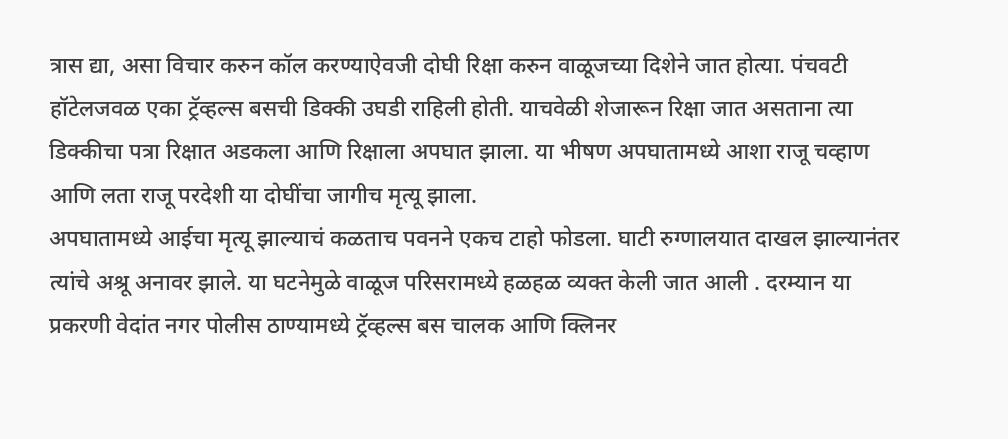त्रास द्या, असा विचार करुन कॉल करण्याऐवजी दोघी रिक्षा करुन वाळूजच्या दिशेने जात होत्या. पंचवटी हॉटेलजवळ एका ट्रॅव्हल्स बसची डिक्की उघडी राहिली होती. याचवेळी शेजारून रिक्षा जात असताना त्या डिक्कीचा पत्रा रिक्षात अडकला आणि रिक्षाला अपघात झाला. या भीषण अपघातामध्ये आशा राजू चव्हाण आणि लता राजू परदेशी या दोघींचा जागीच मृत्यू झाला.
अपघातामध्ये आईचा मृत्यू झाल्याचं कळताच पवनने एकच टाहो फोडला. घाटी रुग्णालयात दाखल झाल्यानंतर त्यांचे अश्रू अनावर झाले. या घटनेमुळे वाळूज परिसरामध्ये हळहळ व्यक्त केली जात आली . दरम्यान या प्रकरणी वेदांत नगर पोलीस ठाण्यामध्ये ट्रॅव्हल्स बस चालक आणि क्लिनर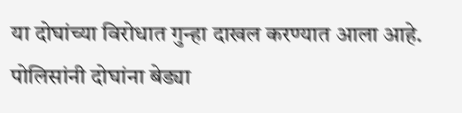या दोघांच्या विरोधात गुन्हा दाखल करण्यात आला आहे. पोलिसांनी दोघांना बेड्या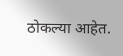ठोकल्या आहेत.